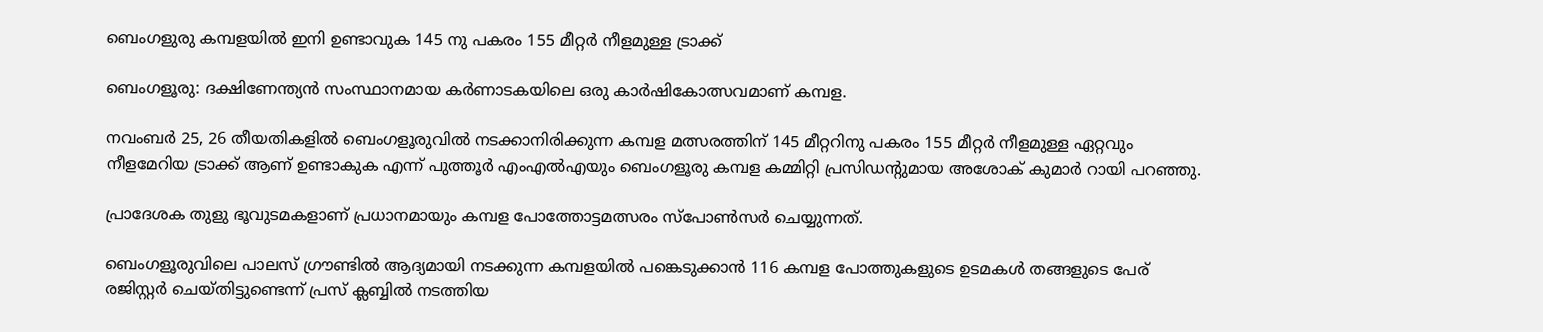ബെംഗളുരു കമ്പളയിൽ ഇനി ഉണ്ടാവുക 145 നു പകരം 155 മീറ്റർ നീളമുള്ള ട്രാക്ക്

ബെംഗളൂരു: ദക്ഷിണേന്ത്യൻ സംസ്ഥാനമായ കർണാടകയിലെ ഒരു കാർഷികോത്സവമാണ് കമ്പള.

നവംബർ 25, 26 തീയതികളിൽ ബെംഗളൂരുവിൽ നടക്കാനിരിക്കുന്ന കമ്പള മത്സരത്തിന് 145 മീറ്ററിനു പകരം 155 മീറ്റർ നീളമുള്ള ഏറ്റവും നീളമേറിയ ട്രാക്ക് ആണ് ഉണ്ടാകുക എന്ന് പുത്തൂർ എംഎൽഎയും ബെംഗളൂരു കമ്പള കമ്മിറ്റി പ്രസിഡന്റുമായ അശോക് കുമാർ റായി പറഞ്ഞു.

പ്രാദേശക തുളു ഭൂവുടമകളാണ് പ്രധാനമായും കമ്പള പോത്തോട്ടമത്സരം സ്പോൺസർ ചെയ്യുന്നത്.

ബെംഗളൂരുവിലെ പാലസ് ഗ്രൗണ്ടിൽ ആദ്യമായി നടക്കുന്ന കമ്പളയിൽ പങ്കെടുക്കാൻ 116 കമ്പള പോത്തുകളുടെ ഉടമകൾ തങ്ങളുടെ പേര് രജിസ്റ്റർ ചെയ്തിട്ടുണ്ടെന്ന് പ്രസ് ക്ലബ്ബിൽ നടത്തിയ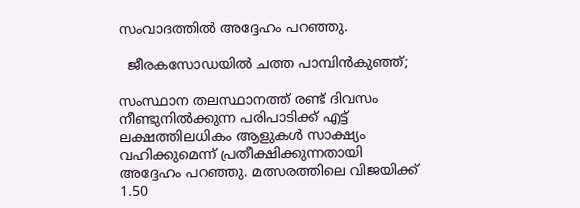സംവാദത്തിൽ അദ്ദേഹം പറഞ്ഞു.

  ജീരകസോഡയിൽ ചത്ത പാമ്പിൻകുഞ്ഞ്;

സംസ്ഥാന തലസ്ഥാനത്ത് രണ്ട് ദിവസം നീണ്ടുനിൽക്കുന്ന പരിപാടിക്ക് എട്ട് ലക്ഷത്തിലധികം ആളുകൾ സാക്ഷ്യം വഹിക്കുമെന്ന് പ്രതീക്ഷിക്കുന്നതായി അദ്ദേഹം പറഞ്ഞു. മത്സരത്തിലെ വിജയിക്ക് 1.50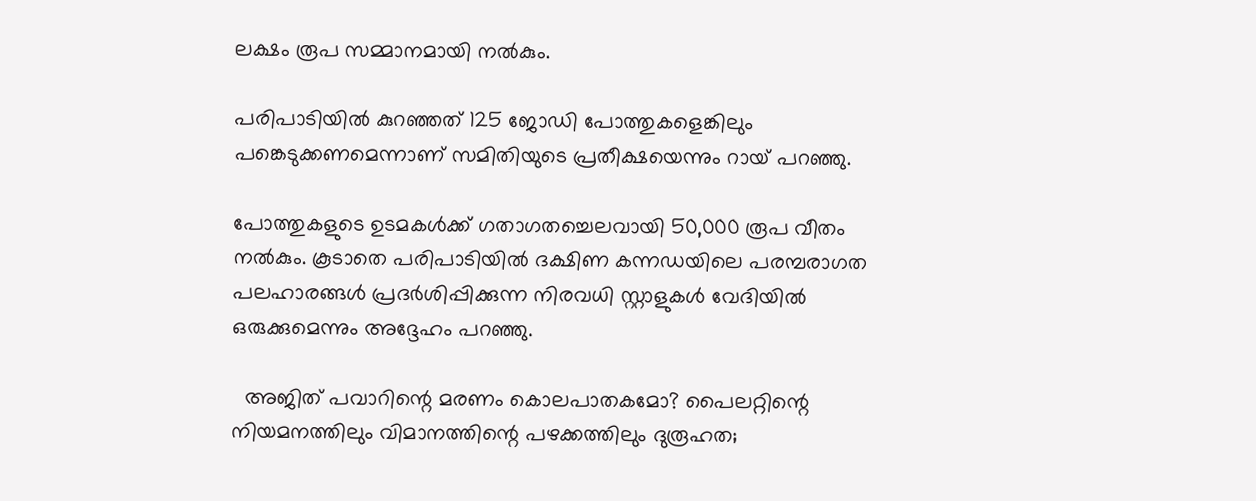ലക്ഷം രൂപ സമ്മാനമായി നൽകും.

പരിപാടിയിൽ കുറഞ്ഞത് 125 ജോഡി പോത്തുകളെങ്കിലും പങ്കെടുക്കണമെന്നാണ് സമിതിയുടെ പ്രതീക്ഷയെന്നും റായ് പറഞ്ഞു.

പോത്തുകളുടെ ഉടമകൾക്ക് ഗതാഗതച്ചെലവായി 50,000 രൂപ വീതം നൽകും. കൂടാതെ പരിപാടിയിൽ ദക്ഷിണ കന്നഡയിലെ പരമ്പരാഗത പലഹാരങ്ങൾ പ്രദർശിപ്പിക്കുന്ന നിരവധി സ്റ്റാളുകൾ വേദിയിൽ ഒരുക്കുമെന്നും അദ്ദേഹം പറഞ്ഞു.

  അജിത് പവാറിന്റെ മരണം കൊലപാതകമോ? പൈലറ്റിന്റെ നിയമനത്തിലും വിമാനത്തിന്റെ പഴക്കത്തിലും ദുരൂഹത;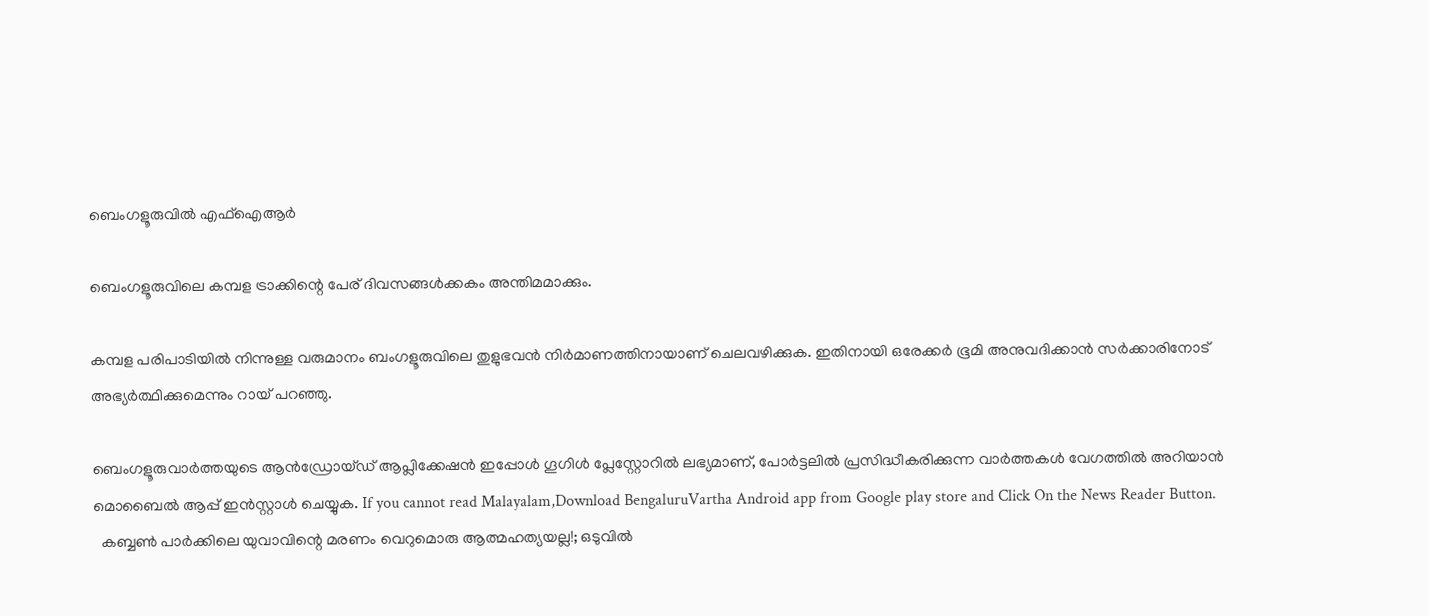ബെംഗളൂരുവിൽ എഫ്‌ഐആർ

ബെംഗളൂരുവിലെ കമ്പള ട്രാക്കിന്റെ പേര് ദിവസങ്ങൾക്കകം അന്തിമമാക്കും.

കമ്പള പരിപാടിയിൽ നിന്നുള്ള വരുമാനം ബംഗളൂരുവിലെ തുളുഭവൻ നിർമാണത്തിനായാണ് ചെലവഴിക്കുക. ഇതിനായി ഒരേക്കർ ഭൂമി അനുവദിക്കാൻ സർക്കാരിനോട് അഭ്യർത്ഥിക്കുമെന്നും റായ് പറഞ്ഞു.

ബെംഗളൂരുവാർത്തയുടെ ആൻഡ്രോയ്ഡ് ആപ്ലിക്കേഷൻ ഇപ്പോൾ ഗൂഗിൾ പ്ലേസ്റ്റോറിൽ ലഭ്യമാണ്, പോർട്ടലിൽ പ്രസിദ്ധീകരിക്കുന്ന വാർത്തകൾ വേഗത്തിൽ അറിയാൻ മൊബൈൽ ആപ്പ് ഇൻസ്റ്റാൾ ചെയ്യുക. If you cannot read Malayalam,Download BengaluruVartha Android app from Google play store and Click On the News Reader Button.
  കബ്ബൺ പാർക്കിലെ യുവാവിന്റെ മരണം വെറുമൊരു ആത്മഹത്യയല്ല!; ഒടുവിൽ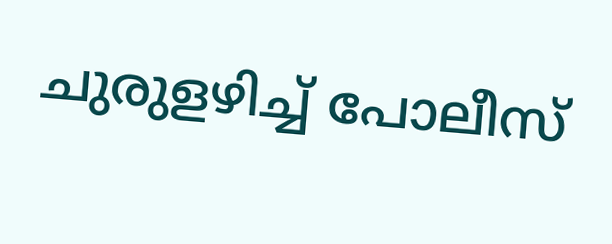ചുരുളഴിച്ച് പോലീസ്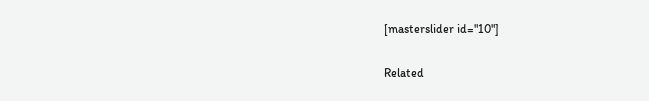[masterslider id="10"]

Related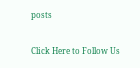posts

Click Here to Follow Us